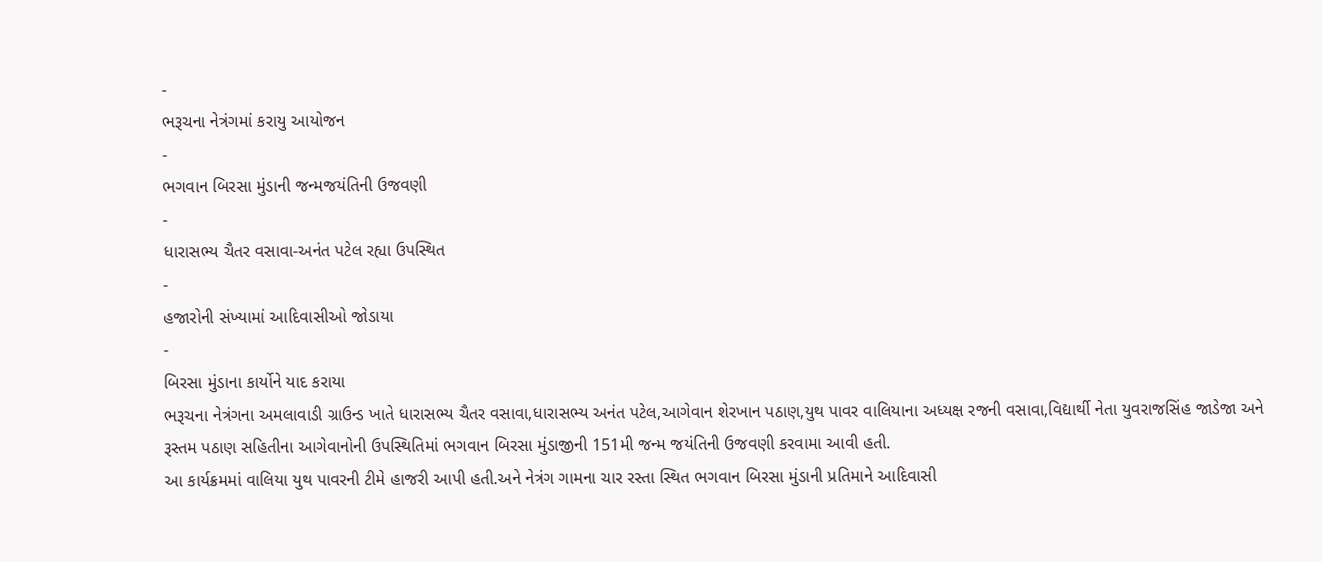-
ભરૂચના નેત્રંગમાં કરાયુ આયોજન
-
ભગવાન બિરસા મુંડાની જન્મજયંતિની ઉજવણી
-
ધારાસભ્ય ચૈતર વસાવા-અનંત પટેલ રહ્યા ઉપસ્થિત
-
હજારોની સંખ્યામાં આદિવાસીઓ જોડાયા
-
બિરસા મુંડાના કાર્યોને યાદ કરાયા
ભરૂચના નેત્રંગના અમલાવાડી ગ્રાઉન્ડ ખાતે ધારાસભ્ય ચૈતર વસાવા,ધારાસભ્ય અનંત પટેલ,આગેવાન શેરખાન પઠાણ,યુથ પાવર વાલિયાના અધ્યક્ષ રજની વસાવા,વિદ્યાર્થી નેતા યુવરાજસિંહ જાડેજા અને રૂસ્તમ પઠાણ સહિતીના આગેવાનોની ઉપસ્થિતિમાં ભગવાન બિરસા મુંડાજીની 151મી જન્મ જયંતિની ઉજવણી કરવામા આવી હતી.
આ કાર્યક્રમમાં વાલિયા યુથ પાવરની ટીમે હાજરી આપી હતી.અને નેત્રંગ ગામના ચાર રસ્તા સ્થિત ભગવાન બિરસા મુંડાની પ્રતિમાને આદિવાસી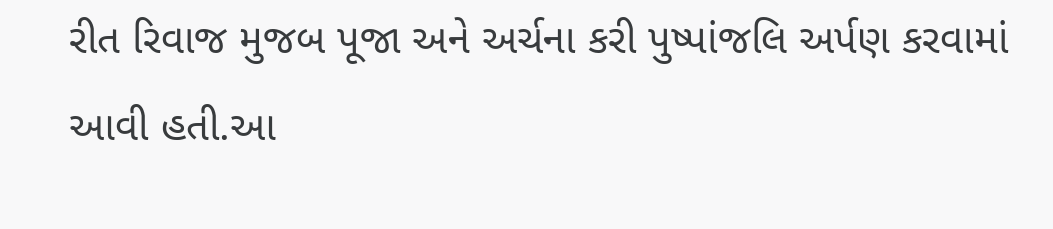રીત રિવાજ મુજબ પૂજા અને અર્ચના કરી પુષ્પાંજલિ અર્પણ કરવામાં આવી હતી.આ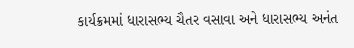કાર્યક્રમમાં ધારાસભ્ય ચૈતર વસાવા અને ધારાસભ્ય અનંત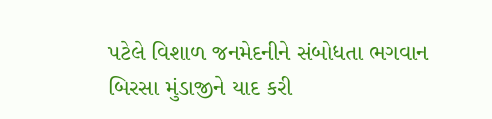પટેલે વિશાળ જનમેદનીને સંબોધતા ભગવાન બિરસા મુંડાજીને યાદ કરી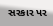સરકાર પર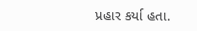પ્રહાર કર્યા હતા.